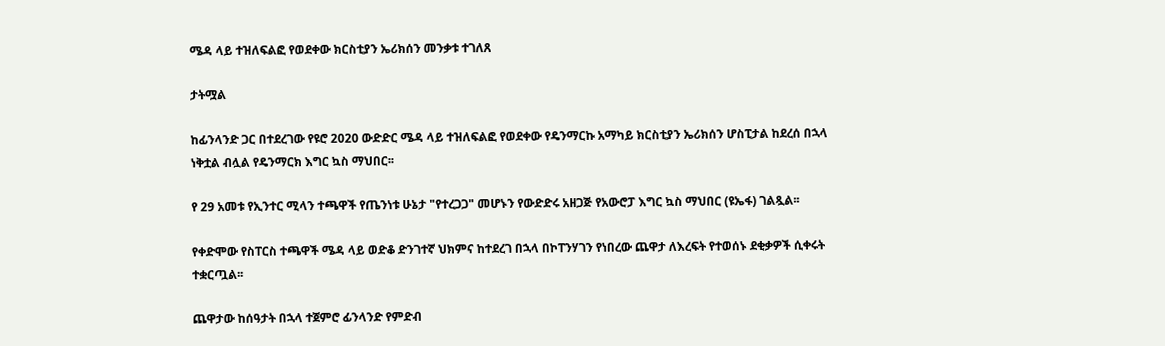ሜዳ ላይ ተዝለፍልፎ የወደቀው ክርስቲያን ኤሪክሰን መንቃቱ ተገለጸ

ታትሟል

ከፊንላንድ ጋር በተደረገው የዩሮ 2020 ውድድር ሜዳ ላይ ተዝለፍልፎ የወደቀው የዴንማርኩ አማካይ ክርስቲያን ኤሪክሰን ሆስፒታል ከደረሰ በኋላ ነቅቷል ብሏል የዴንማርክ እግር ኳስ ማህበር፡፡

የ 29 አመቱ የኢንተር ሚላን ተጫዋች የጤንነቱ ሁኔታ "የተረጋጋ" መሆኑን የውድድሩ አዘጋጅ የአውሮፓ እግር ኳስ ማህበር (ዩኤፋ) ገልጿል፡፡

የቀድሞው የስፐርስ ተጫዋች ሜዳ ላይ ወድቆ ድንገተኛ ህክምና ከተደረገ በኋላ በኮፐንሃገን የነበረው ጨዋታ ለእረፍት የተወሰኑ ደቂቃዎች ሲቀሩት ተቋርጧል፡፡

ጨዋታው ከሰዓታት በኋላ ተጀምሮ ፊንላንድ የምድብ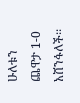ሁለቱን ጨዋታ 1-0 አሸንፋለች፡፡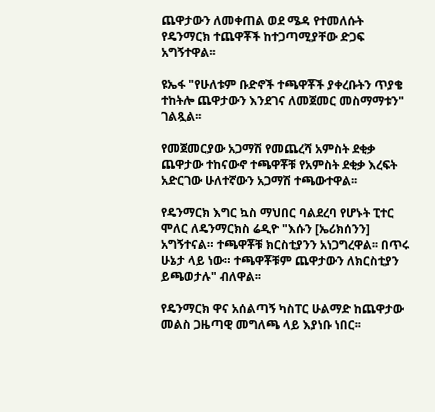ጨዋታውን ለመቀጠል ወደ ሜዳ የተመለሱት የዴንማርክ ተጨዋቾች ከተጋጣሚያቸው ድጋፍ አግኝተዋል፡፡

ዩኤፋ "የሁለቱም ቡድኖች ተጫዋቾች ያቀረቡትን ጥያቄ ተከትሎ ጨዋታውን እንደገና ለመጀመር መስማማቱን" ገልጿል፡፡

የመጀመርያው አጋማሽ የመጨረሻ አምስት ደቂቃ ጨዋታው ተከናውኖ ተጫዋቾቹ የአምስት ደቂቃ እረፍት አድርገው ሁለተኛውን አጋማሽ ተጫውተዋል፡፡

የዴንማርክ እግር ኳስ ማህበር ባልደረባ የሆኑት ፒተር ሞለር ለዴንማርክስ ሬዲዮ "እሱን [ኤሪክሰንን] አግኝተናል። ተጫዋቾቹ ክርስቲያንን አነጋግረዋል፡፡ በጥሩ ሁኔታ ላይ ነው። ተጫዋቾቹም ጨዋታውን ለክርስቲያን ይጫወታሉ" ብለዋል፡፡

የዴንማርክ ዋና አሰልጣኝ ካስፐር ሁልማድ ከጨዋታው መልስ ጋዜጣዊ መግለጫ ላይ እያነቡ ነበር፡፡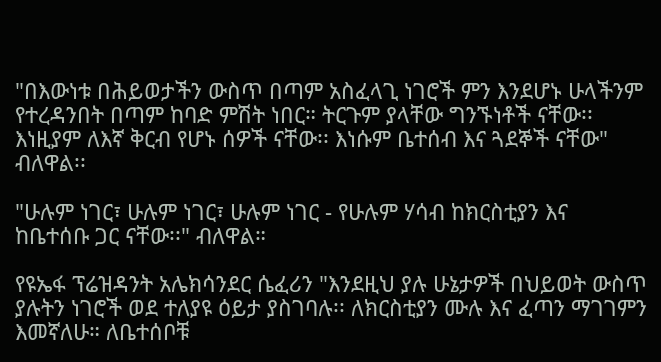"በእውነቱ በሕይወታችን ውስጥ በጣም አስፈላጊ ነገሮች ምን እንደሆኑ ሁላችንም የተረዳንበት በጣም ከባድ ምሽት ነበር። ትርጉም ያላቸው ግንኙነቶች ናቸው፡፡ እነዚያም ለእኛ ቅርብ የሆኑ ሰዎች ናቸው፡፡ እነሱም ቤተሰብ እና ጓደኞች ናቸው" ብለዋል፡፡

"ሁሉም ነገር፣ ሁሉም ነገር፣ ሁሉም ነገር - የሁሉም ሃሳብ ከክርስቲያን እና ከቤተሰቡ ጋር ናቸው፡፡" ብለዋል።

የዩኤፋ ፕሬዝዳንት አሌክሳንደር ሴፈሪን "እንደዚህ ያሉ ሁኔታዎች በህይወት ውስጥ ያሉትን ነገሮች ወደ ተለያዩ ዕይታ ያስገባሉ፡፡ ለክርስቲያን ሙሉ እና ፈጣን ማገገምን እመኛለሁ። ለቤተሰቦቹ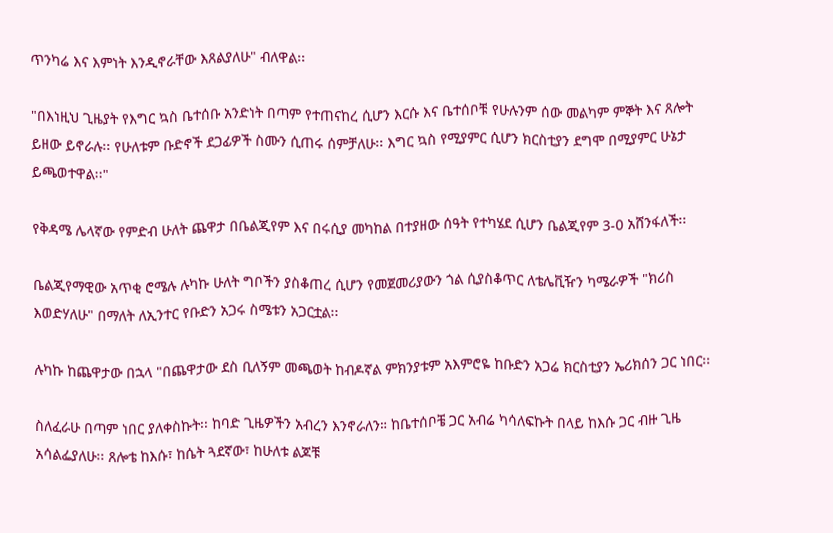ጥንካሬ እና እምነት እንዲኖራቸው እጸልያለሁ" ብለዋል፡፡

"በእነዚህ ጊዜያት የእግር ኳስ ቤተሰቡ አንድነት በጣም የተጠናከረ ሲሆን እርሱ እና ቤተሰቦቹ የሁሉንም ሰው መልካም ምኞት እና ጸሎት ይዘው ይኖራሉ፡፡ የሁለቱም ቡድኖች ደጋፊዎች ስሙን ሲጠሩ ሰምቻለሁ፡፡ እግር ኳስ የሚያምር ሲሆን ክርስቲያን ደግሞ በሚያምር ሁኔታ ይጫወተዋል፡፡"

የቅዳሜ ሌላኛው የምድብ ሁለት ጨዋታ በቤልጂየም እና በሩሲያ መካከል በተያዘው ሰዓት የተካሄደ ሲሆን ቤልጂየም 3-0 አሸንፋለች፡፡

ቤልጂየማዊው አጥቂ ሮሜሉ ሉካኩ ሁለት ግቦችን ያስቆጠረ ሲሆን የመጀመሪያውን ጎል ሲያስቆጥር ለቴሌቪዥን ካሜራዎች "ክሪስ እወድሃለሁ" በማለት ለኢንተር የቡድን አጋሩ ስሜቱን አጋርቷል፡፡

ሉካኩ ከጨዋታው በኋላ "በጨዋታው ደስ ቢለኝም መጫወት ከብዶኛል ምክንያቱም አእምሮዬ ከቡድን አጋሬ ክርስቲያን ኤሪክሰን ጋር ነበር፡፡

ስለፈራሁ በጣም ነበር ያለቀስኩት፡፡ ከባድ ጊዜዎችን አብረን እንኖራለን። ከቤተሰቦቼ ጋር አብሬ ካሳለፍኩት በላይ ከእሱ ጋር ብዙ ጊዜ አሳልፌያለሁ፡፡ ጸሎቴ ከእሱ፣ ከሴት ጓደኛው፣ ከሁለቱ ልጆቹ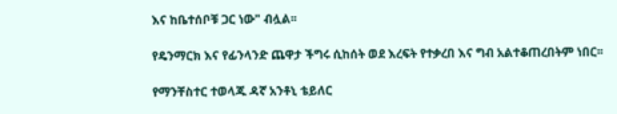እና ከቤተሰቦቹ ጋር ነው" ብሏል፡፡

የዴንማርክ እና የፊንላንድ ጨዋታ ችግሩ ሲከሰት ወደ እረፍት የተቃረበ እና ግብ አልተቆጠረበትም ነበር፡፡

የማንቸስተር ተወላጁ ዳኛ አንቶኒ ቴይለር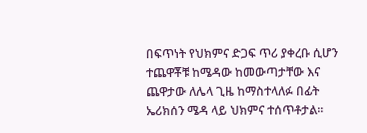በፍጥነት የህክምና ድጋፍ ጥሪ ያቀረቡ ሲሆን ተጨዋቾቹ ከሜዳው ከመውጣታቸው እና ጨዋታው ለሌላ ጊዜ ከማስተላለፉ በፊት ኤሪክሰን ሜዳ ላይ ህክምና ተሰጥቶታል፡፡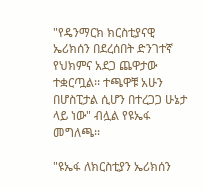"የዴንማርክ ክርስቲያናዊ ኤሪክሰን በደረሰበት ድንገተኛ የህክምና አደጋ ጨዋታው ተቋርጧል፡፡ ተጫዋቹ አሁን በሆስፒታል ሲሆን በተረጋጋ ሁኔታ ላይ ነው" ብሏል የዩኤፋ መግለጫ፡፡

"ዩኤፋ ለክርስቲያን ኤሪክሰን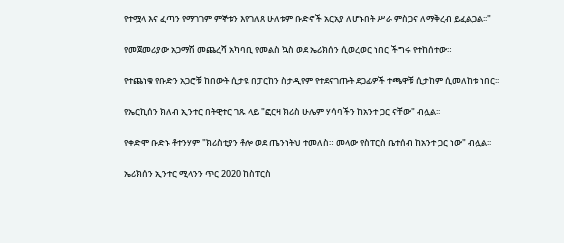የተሟላ እና ፈጣን የማገገም ምኞቱን እየገለጸ ሁለቱም ቡድኖች አርአያ ለሆኑበት ሥራ ምስጋና ለማቅረብ ይፈልጋል፡፡"

የመጀመሪያው አጋማሽ መጨረሻ አካባቢ የመልስ ኳስ ወደ ኤሪክሰን ሲወረወር ነበር ችግሩ የተከሰተው።

የተጨነቁ የቡድን አጋሮቹ ከበውት ሲታዩ በፓርከን ስታዲየም የተደናገጡት ደጋፊዎች ተጫዋቹ ሲታከም ሲመለከቱ ነበር፡፡

የኤርኪሰን ክለብ ኢንተር በትዊተር ገጹ ላይ "ፎርዛ ክሪስ ሁሌም ሃሳባችን ከአንተ ጋር ናቸው" ብሏል፡፡

የቀድሞ ቡድኑ ቶተንሃም "ክሪስቲያን ቶሎ ወደ ጤንነትህ ተመለስ። መላው የስፐርስ ቤተሰብ ከአንተ ጋር ነው" ብሏል፡፡

ኤሪክሰን ኢንተር ሚላንን ጥር 2020 ከስፐርስ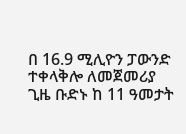በ 16.9 ሚሊዮን ፓውንድ ተቀላቅሎ ለመጀመሪያ ጊዜ ቡድኑ ከ 11 ዓመታት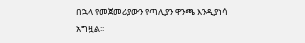በኋላ የመጀመሪያውን የጣሊያን ዋንጫ እንዲያነሳ አግዟል፡፡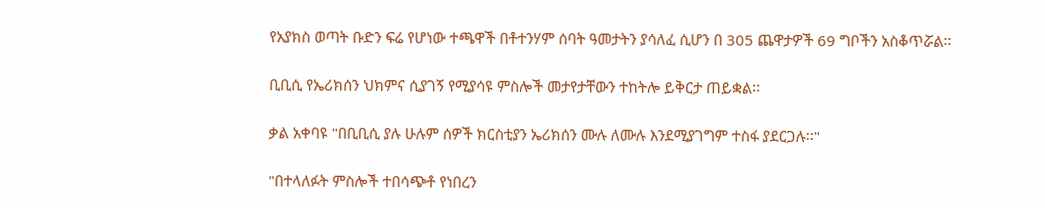የአያክስ ወጣት ቡድን ፍሬ የሆነው ተጫዋች በቶተንሃም ሰባት ዓመታትን ያሳለፈ ሲሆን በ 305 ጨዋታዎች 69 ግቦችን አስቆጥሯል፡፡

ቢቢሲ የኤሪክሰን ህክምና ሲያገኝ የሚያሳዩ ምስሎች መታየታቸውን ተከትሎ ይቅርታ ጠይቋል፡፡

ቃል አቀባዩ "በቢቢሲ ያሉ ሁሉም ሰዎች ክርስቲያን ኤሪክሰን ሙሉ ለሙሉ እንደሚያገግም ተስፋ ያደርጋሉ፡፡"

"በተላለፉት ምስሎች ተበሳጭቶ የነበረን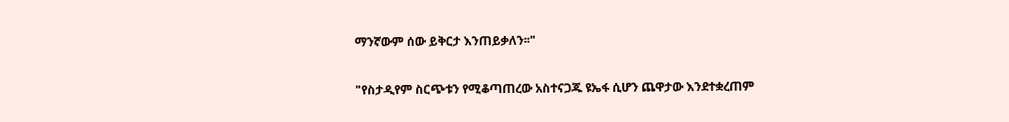ማንኛውም ሰው ይቅርታ እንጠይቃለን፡፡"

"የስታዲየም ስርጭቱን የሚቆጣጠረው አስተናጋጁ ዩኤፋ ሲሆን ጨዋታው እንደተቋረጠም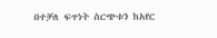በተቻለ ፍጥነት ስርጭቱን ከአየር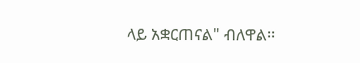ላይ አቋርጠናል" ብለዋል፡፡